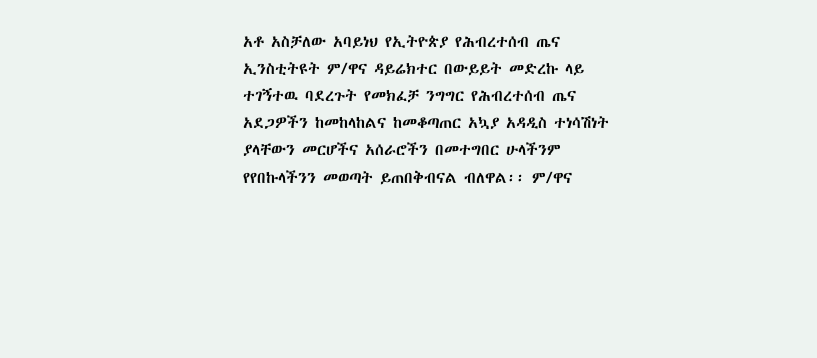አቶ አስቻለው አባይነህ የኢትዮጵያ የሕብረተሰብ ጤና ኢንስቲትዩት ም/ዋና ዳይሬክተር በውይይት መድረኩ ላይ ተገኝተዉ ባደረጉት የመክፈቻ ንግግር የሕብረተሰብ ጤና አደጋዎችን ከመከላከልና ከመቆጣጠር አኳያ አዳዲስ ተነሳሽነት ያላቸውን መርሆችና አሰራሮችን በመተግበር ሁላችንም የየበኩላችንን መወጣት ይጠበቅብናል ብለዋል፡፡ ም/ዋና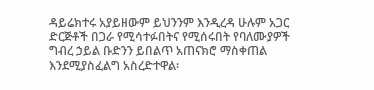ዳይሬክተሩ አያይዘውም ይህንንም እንዲረዳ ሁሉም አጋር ድርጅቶች በጋራ የሚሳተፉበትና የሚሰሩበት የባለሙያዎች ግብረ ኃይል ቡድንን ይበልጥ አጠናክሮ ማስቀጠል እንደሚያስፈልግ አስረድተዋል፡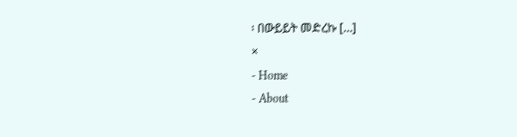፡ በውይይት መድረኩ […]
×
- Home
- About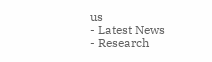us
- Latest News
- Research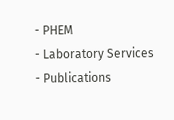- PHEM
- Laboratory Services
- Publications